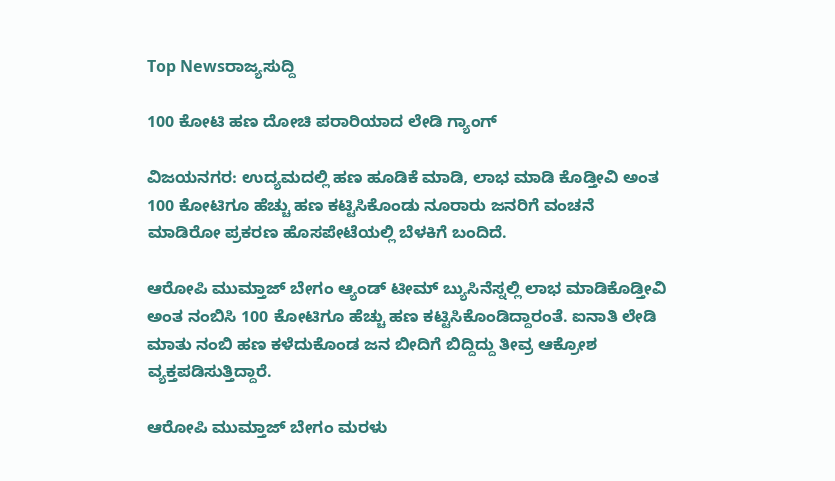Top Newsರಾಜ್ಯಸುದ್ದಿ

100 ಕೋಟಿ ಹಣ ದೋಚಿ ಪರಾರಿಯಾದ ಲೇಡಿ ಗ್ಯಾಂಗ್‌

ವಿಜಯನಗರ: ಉದ್ಯಮದಲ್ಲಿ ಹಣ ಹೂಡಿಕೆ ಮಾಡಿ, ಲಾಭ ಮಾಡಿ ಕೊಡ್ತೀವಿ ಅಂತ 100 ಕೋಟಿಗೂ ಹೆಚ್ಚು ಹಣ ಕಟ್ಟಿಸಿಕೊಂಡು ನೂರಾರು ಜನರಿಗೆ ವಂಚನೆ ಮಾಡಿರೋ ಪ್ರಕರಣ ಹೊಸಪೇಟೆಯಲ್ಲಿ ಬೆಳಕಿಗೆ ಬಂದಿದೆ.

ಆರೋಪಿ ಮುಮ್ತಾಜ್ ಬೇಗಂ ಆ್ಯಂಡ್ ಟೀಮ್ ಬ್ಯುಸಿನೆಸ್ನಲ್ಲಿ ಲಾಭ ಮಾಡಿಕೊಡ್ತೀವಿ ಅಂತ ನಂಬಿಸಿ 100 ಕೋಟಿಗೂ ಹೆಚ್ಚು ಹಣ ಕಟ್ಟಿಸಿಕೊಂಡಿದ್ದಾರಂತೆ. ಐನಾತಿ ಲೇಡಿ ಮಾತು ನಂಬಿ ಹಣ ಕಳೆದುಕೊಂಡ ಜನ ಬೀದಿಗೆ ಬಿದ್ದಿದ್ದು ತೀವ್ರ ಆಕ್ರೋಶ ವ್ಯಕ್ತಪಡಿಸುತ್ತಿದ್ದಾರೆ.

ಆರೋಪಿ ಮುಮ್ತಾಜ್ ಬೇಗಂ ಮರಳು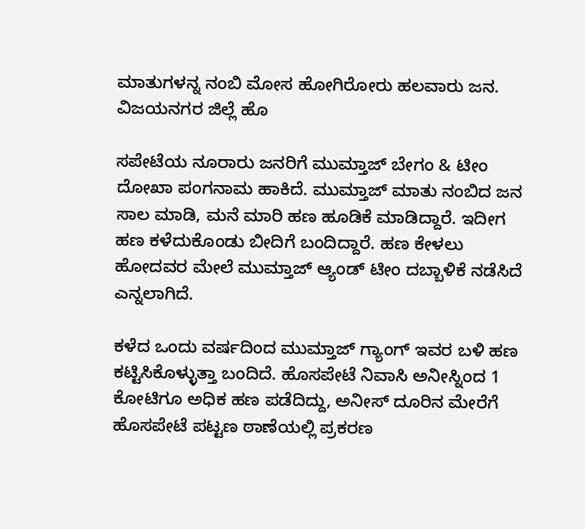ಮಾತುಗಳನ್ನ ನಂಬಿ ಮೋಸ ಹೋಗಿರೋರು ಹಲವಾರು ಜನ. ವಿಜಯನಗರ ಜಿಲ್ಲೆ ಹೊ

ಸಪೇಟೆಯ ನೂರಾರು ಜನರಿಗೆ ಮುಮ್ತಾಜ್ ಬೇಗಂ & ಟೀಂ ದೋಖಾ ಪಂಗನಾಮ ಹಾಕಿದೆ. ಮುಮ್ತಾಜ್ ಮಾತು ನಂಬಿದ ಜನ ಸಾಲ ಮಾಡಿ, ಮನೆ ಮಾರಿ ಹಣ ಹೂಡಿಕೆ ಮಾಡಿದ್ದಾರೆ. ಇದೀಗ ಹಣ ಕಳೆದುಕೊಂಡು ಬೀದಿಗೆ ಬಂದಿದ್ದಾರೆ. ಹಣ ಕೇಳಲು ಹೋದವರ ಮೇಲೆ ಮುಮ್ತಾಜ್ ಆ್ಯಂಡ್ ಟೀಂ ದಬ್ಬಾಳಿಕೆ ನಡೆಸಿದೆ ಎನ್ನಲಾಗಿದೆ.

ಕಳೆದ ಒಂದು ವರ್ಷದಿಂದ ಮುಮ್ತಾಜ್ ಗ್ಯಾಂಗ್ ಇವರ ಬಳಿ ಹಣ ಕಟ್ಟಿಸಿಕೊಳ್ಳುತ್ತಾ ಬಂದಿದೆ. ಹೊಸಪೇಟೆ ನಿವಾಸಿ ಅನೀಸ್ನಿಂದ 1 ಕೋಟಿಗೂ ಅಧಿಕ ಹಣ ಪಡೆದಿದ್ದು, ಅನೀಸ್ ದೂರಿನ‌ ಮೇರೆಗೆ ಹೊಸಪೇಟೆ ಪಟ್ಟಣ‌ ಠಾಣೆಯಲ್ಲಿ ಪ್ರಕರಣ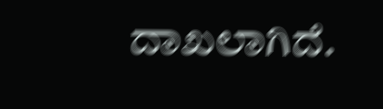ದಾಖಲಾಗಿದೆ.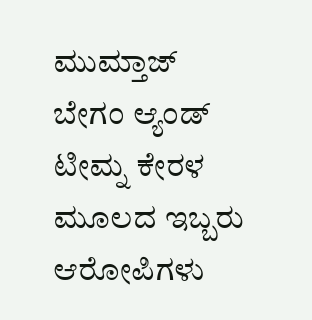ಮುಮ್ತಾಜ್ ಬೇಗಂ ಆ್ಯಂಡ್ ಟೀಮ್ನ ಕೇರಳ ಮೂಲದ ಇಬ್ಬರು ಆರೋಪಿಗಳು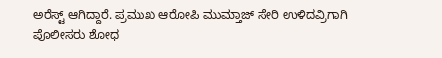ಅರೆಸ್ಟ್ ಆಗಿದ್ದಾರೆ. ಪ್ರಮುಖ ಆರೋಪಿ ಮುಮ್ತಾಜ್ ಸೇರಿ ಉಳಿದವ್ರಿಗಾಗಿ ಪೊಲೀಸರು ಶೋಧ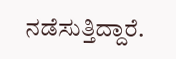ನಡೆಸುತ್ತಿದ್ದಾರೆ.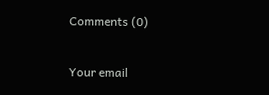Comments (0)

Your email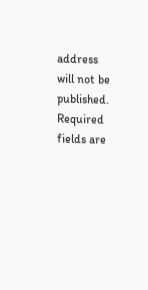address will not be published. Required fields are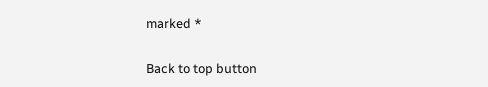marked *

Back to top button